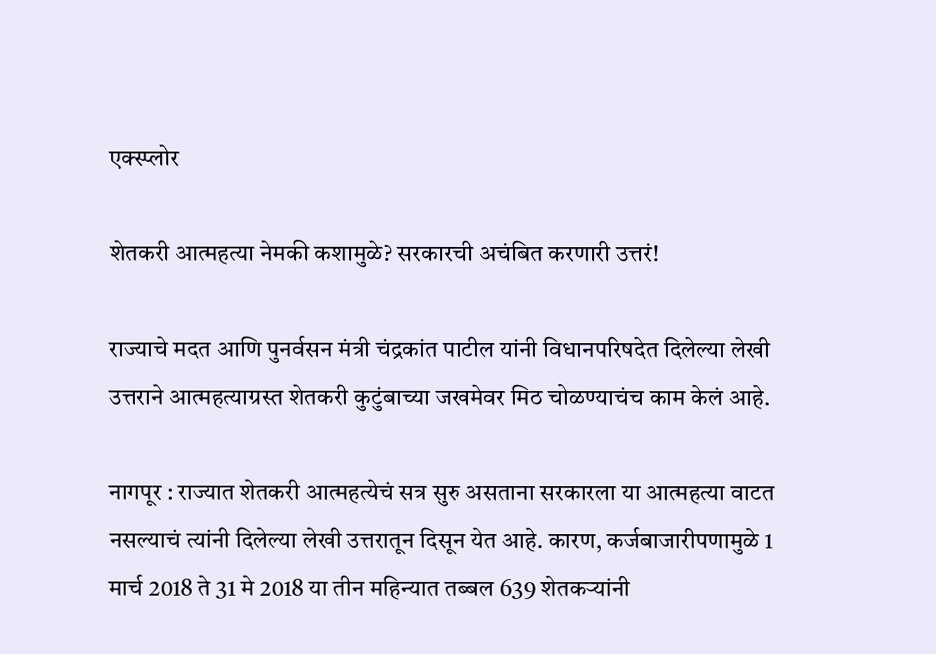एक्स्प्लोर

शेतकरी आत्महत्या नेमकी कशामुळे? सरकारची अचंबित करणारी उत्तरं!

राज्याचे मदत आणि पुनर्वसन मंत्री चंद्रकांत पाटील यांनी विधानपरिषदेत दिलेल्या लेखी उत्तराने आत्महत्याग्रस्त शेतकरी कुटुंबाच्या जखमेवर मिठ चोळण्याचंच काम केलं आहे.

नागपूर : राज्यात शेतकरी आत्महत्येचं सत्र सुरु असताना सरकारला या आत्महत्या वाटत नसल्याचं त्यांनी दिलेल्या लेखी उत्तरातून दिसून येत आहे. कारण, कर्जबाजारीपणामुळे 1 मार्च 2018 ते 31 मे 2018 या तीन महिन्यात तब्बल 639 शेतकऱ्यांनी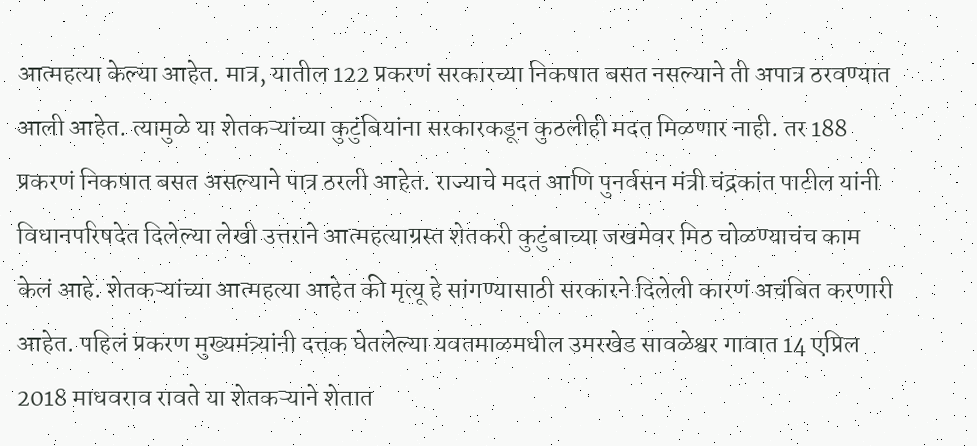आत्महत्या केल्या आहेत. मात्र, यातील 122 प्रकरणं सरकारच्या निकषात बसत नसल्याने ती अपात्र ठरवण्यात आली आहेत. त्यामुळे या शेतकऱ्यांच्या कुटुंबियांना सरकारकडून कुठलीही मदत मिळणार नाही. तर 188 प्रकरणं निकषात बसत असल्याने पात्र ठरली आहेत. राज्याचे मदत आणि पुनर्वसन मंत्री चंद्रकांत पाटील यांनी विधानपरिषदेत दिलेल्या लेखी उत्तराने आत्महत्याग्रस्त शेतकरी कुटुंबाच्या जखमेवर मिठ चोळण्याचंच काम केलं आहे. शेतकऱ्यांच्या आत्महत्या आहेत की मृत्यू हे सांगण्यासाठी सरकारने दिलेली कारणं अचंबित करणारी आहेत. पहिलं प्रकरण मुख्यमंत्र्यांनी दत्तक घेतलेल्या यवतमाळमधील उमरखेड सावळेश्वर गावात 14 एप्रिल 2018 माधवराव रावते या शेतकऱ्याने शेतात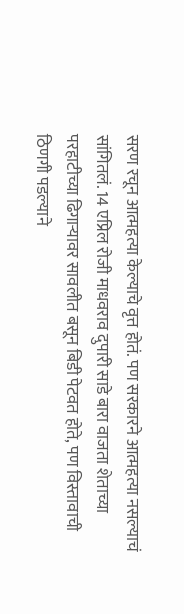सरण रचून आत्महत्या केल्याचे वृत्त होतं. पण सरकारने आत्महत्या नसल्याचं सांगितलं. 14 एप्रिल रोजी माधवराव दुपारी साडे बारा वाजता शेताच्या परहाटीच्या ढिगाऱ्यावर सावलीत बसून बिडी पेटवत होते, पण विस्तावाची ठिणगी पडल्याने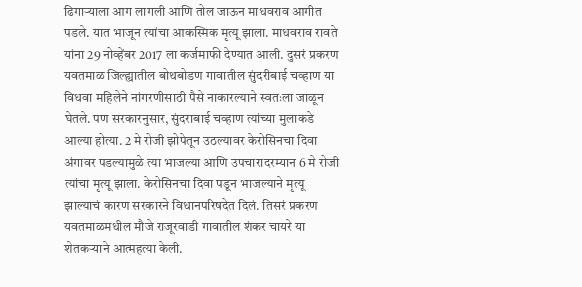ढिगाऱ्याला आग लागली आणि तोल जाऊन माधवराव आगीत पडले. यात भाजून त्यांचा आकस्मिक मृत्यू झाला. माधवराव रावते यांना 29 नोव्हेंबर 2017 ला कर्जमाफी देण्यात आली. दुसरं प्रकरण यवतमाळ जिल्ह्यातील बोथबोडण गावातील सुंदरीबाई चव्हाण या विधवा महिलेने नांगरणीसाठी पैसे नाकारल्याने स्वतःला जाळून घेतले. पण सरकारनुसार, सुंदराबाई चव्हाण त्यांच्या मुलाकडे आल्या होत्या. 2 मे रोजी झोपेतून उठल्यावर केरोसिनचा दिवा अंगावर पडल्यामुळे त्या भाजल्या आणि उपचारादरम्यान 6 मे रोजी त्यांचा मृत्यू झाला. केरोसिनचा दिवा पडून भाजल्याने मृत्यू झाल्याचं कारण सरकारने विधानपरिषदेत दिलं. तिसरं प्रकरण यवतमाळमधील मौजे राजूरवाडी गावातील शंकर चायरे या शेतकऱ्याने आत्महत्या केली.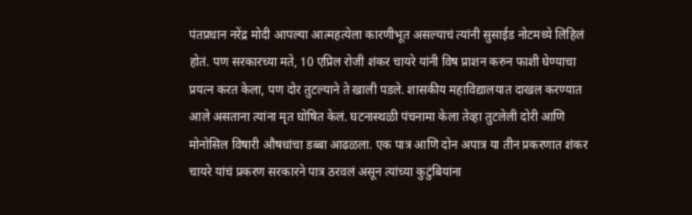पंतप्रधान नरेंद्र मोदी आपल्या आत्महत्येला कारणीभूत असल्याचं त्यांनी सुसाईड नोटमध्ये लिहिलं होतं. पण सरकारच्या मते, 10 एप्रिल रोजी शंकर चायरे यांनी विष प्राशन करुन फाशी घेण्याचा प्रयत्न करत केला, पण दोर तुटल्याने ते खाली पडले. शासकीय महाविद्यालयात दाखल करण्यात आले असताना त्यांना मृत घोषित केलं. घटनास्थळी पंचनामा केला तेव्हा तुटलेली दोरी आणि मोनोसिल विषारी औषधांचा डब्बा आढळला. एक पात्र आणि दोन अपात्र या तीन प्रकरणात शंकर चायरे यांचं प्रकरण सरकारने पात्र ठरवलं असून त्यांच्या कुटुंबियांना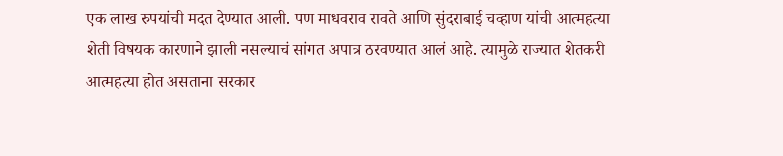एक लाख रुपयांची मदत देण्यात आली. पण माधवराव रावते आणि सुंदराबाई चव्हाण यांची आत्महत्या शेती विषयक कारणाने झाली नसल्याचं सांगत अपात्र ठरवण्यात आलं आहे. त्यामुळे राज्यात शेतकरी आत्महत्या होत असताना सरकार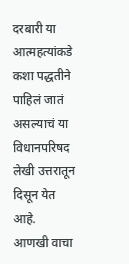दरबारी या आत्महत्यांकडे कशा पद्धतीने पाहिलं जातं असल्याचं या विधानपरिषद लेखी उत्तरातून दिसून येत आहे.
आणखी वाचा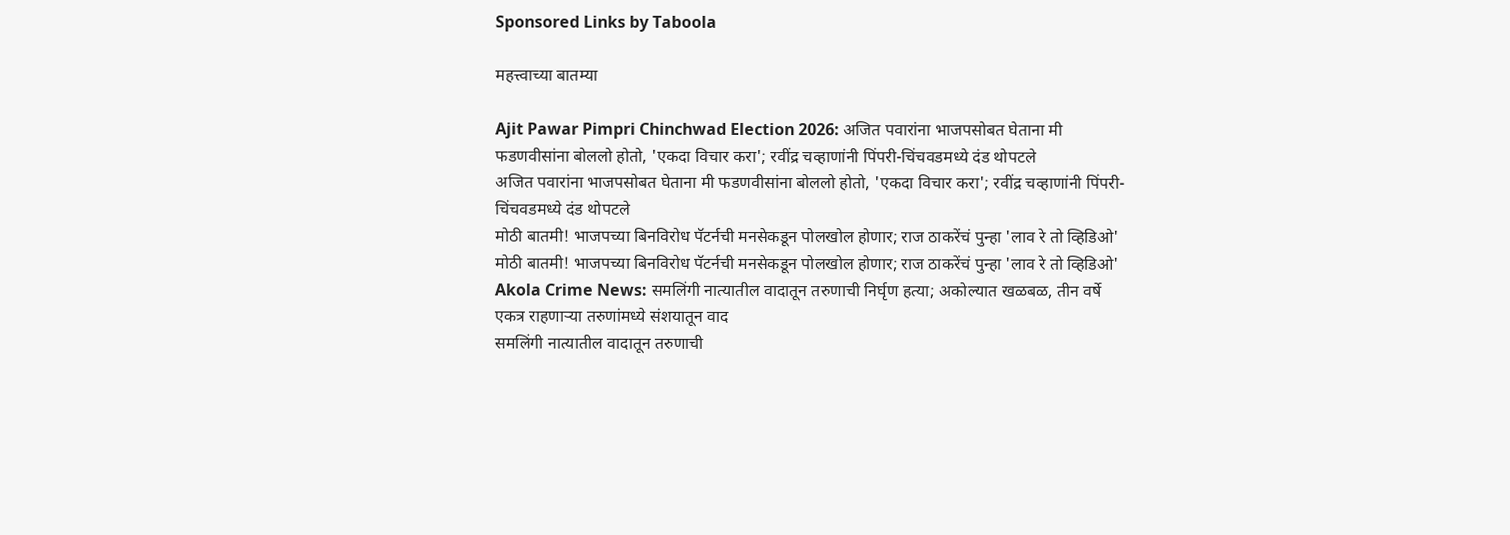Sponsored Links by Taboola

महत्त्वाच्या बातम्या

Ajit Pawar Pimpri Chinchwad Election 2026: अजित पवारांना भाजपसोबत घेताना मी फडणवीसांना बोललो होतो, 'एकदा विचार करा'; रवींद्र चव्हाणांनी पिंपरी-चिंचवडमध्ये दंड थोपटले
अजित पवारांना भाजपसोबत घेताना मी फडणवीसांना बोललो होतो, 'एकदा विचार करा'; रवींद्र चव्हाणांनी पिंपरी-चिंचवडमध्ये दंड थोपटले
मोठी बातमी! भाजपच्या बिनविरोध पॅटर्नची मनसेकडून पोलखोल होणार; राज ठाकरेंचं पुन्हा 'लाव रे तो व्हिडिओ'
मोठी बातमी! भाजपच्या बिनविरोध पॅटर्नची मनसेकडून पोलखोल होणार; राज ठाकरेंचं पुन्हा 'लाव रे तो व्हिडिओ'
Akola Crime News: समलिंगी नात्यातील वादातून तरुणाची निर्घृण हत्या; अकोल्यात खळबळ, तीन वर्षे एकत्र राहणाऱ्या तरुणांमध्ये संशयातून वाद
समलिंगी नात्यातील वादातून तरुणाची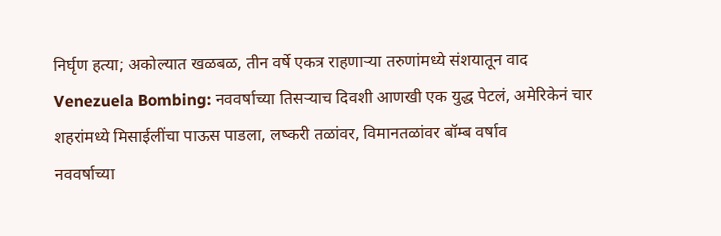निर्घृण हत्या; अकोल्यात खळबळ, तीन वर्षे एकत्र राहणाऱ्या तरुणांमध्ये संशयातून वाद
Venezuela Bombing: नववर्षाच्या तिसऱ्याच दिवशी आणखी एक युद्ध पेटलं, अमेरिकेनं चार शहरांमध्ये मिसाईलींचा पाऊस पाडला, लष्करी तळांवर, विमानतळांवर बॉम्ब वर्षाव
नववर्षाच्या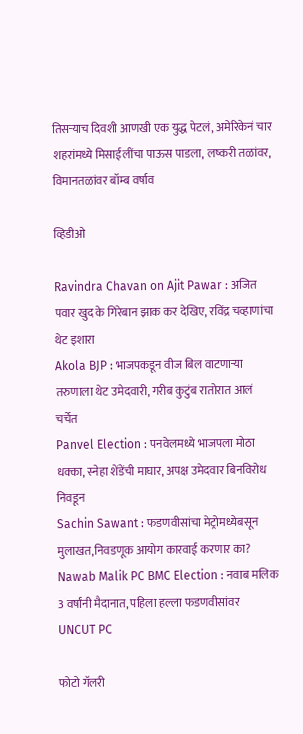तिसऱ्याच दिवशी आणखी एक युद्ध पेटलं, अमेरिकेनं चार शहरांमध्ये मिसाईलींचा पाऊस पाडला, लष्करी तळांवर, विमानतळांवर बॉम्ब वर्षाव

व्हिडीओ

Ravindra Chavan on Ajit Pawar : अजित पवार खुद के गिरेबान झाक कर देखिए, रविंद्र चव्हाणांचा थेट इशारा
Akola BJP : भाजपकडून वीज बिल वाटणाऱ्या तरुणाला थेट उमेदवारी, गरीब कुटुंब रातोरात आलं चर्चेत
Panvel Election : पनवेलमध्ये भाजपला मोठा धक्का, स्नेहा शेंडेंची माघार, अपक्ष उमेदवार बिनविरोध निवडून
Sachin Sawant : फडणवीसांचा मेट्रोमध्येबसून मुलाखत,निवडणूक आयोग कारवाई करणार का?
Nawab Malik PC BMC Election : नवाब मलिक 3 वर्षांनी मैदानात, पहिला हल्ला फडणवीसांवर UNCUT PC

फोटो गॅलरी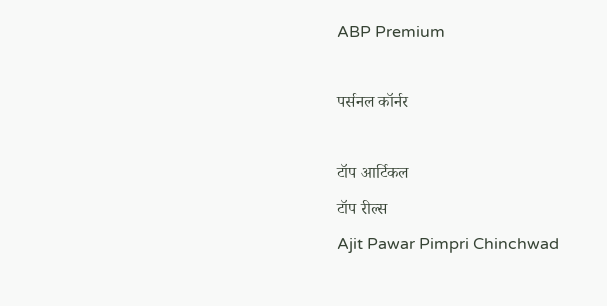ABP Premium

पर्सनल कॉर्नर

टॉप आर्टिकल
टॉप रील्स
Ajit Pawar Pimpri Chinchwad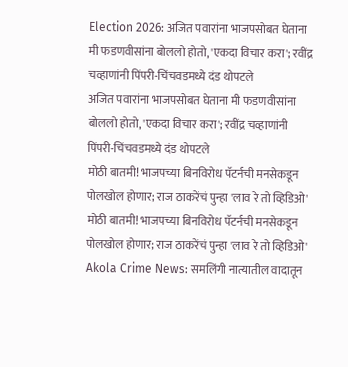Election 2026: अजित पवारांना भाजपसोबत घेताना मी फडणवीसांना बोललो होतो, 'एकदा विचार करा'; रवींद्र चव्हाणांनी पिंपरी-चिंचवडमध्ये दंड थोपटले
अजित पवारांना भाजपसोबत घेताना मी फडणवीसांना बोललो होतो, 'एकदा विचार करा'; रवींद्र चव्हाणांनी पिंपरी-चिंचवडमध्ये दंड थोपटले
मोठी बातमी! भाजपच्या बिनविरोध पॅटर्नची मनसेकडून पोलखोल होणार; राज ठाकरेंचं पुन्हा 'लाव रे तो व्हिडिओ'
मोठी बातमी! भाजपच्या बिनविरोध पॅटर्नची मनसेकडून पोलखोल होणार; राज ठाकरेंचं पुन्हा 'लाव रे तो व्हिडिओ'
Akola Crime News: समलिंगी नात्यातील वादातून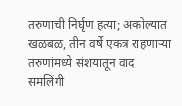तरुणाची निर्घृण हत्या; अकोल्यात खळबळ, तीन वर्षे एकत्र राहणाऱ्या तरुणांमध्ये संशयातून वाद
समलिंगी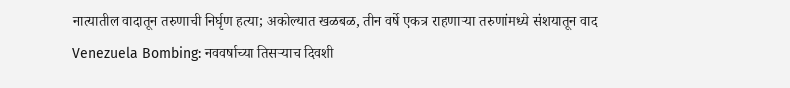नात्यातील वादातून तरुणाची निर्घृण हत्या; अकोल्यात खळबळ, तीन वर्षे एकत्र राहणाऱ्या तरुणांमध्ये संशयातून वाद
Venezuela Bombing: नववर्षाच्या तिसऱ्याच दिवशी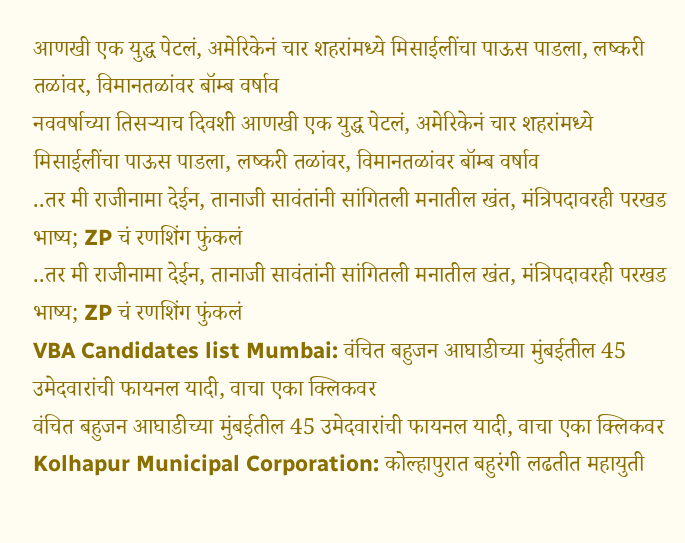आणखी एक युद्ध पेटलं, अमेरिकेनं चार शहरांमध्ये मिसाईलींचा पाऊस पाडला, लष्करी तळांवर, विमानतळांवर बॉम्ब वर्षाव
नववर्षाच्या तिसऱ्याच दिवशी आणखी एक युद्ध पेटलं, अमेरिकेनं चार शहरांमध्ये मिसाईलींचा पाऊस पाडला, लष्करी तळांवर, विमानतळांवर बॉम्ब वर्षाव
..तर मी राजीनामा देईन, तानाजी सावंतांनी सांगितली मनातील खंत, मंत्रि‍पदावरही परखड भाष्य; ZP चं रणशिंग फुंकलं
..तर मी राजीनामा देईन, तानाजी सावंतांनी सांगितली मनातील खंत, मंत्रि‍पदावरही परखड भाष्य; ZP चं रणशिंग फुंकलं
VBA Candidates list Mumbai: वंचित बहुजन आघाडीच्या मुंबईतील 45 उमेदवारांची फायनल यादी, वाचा एका क्लिकवर
वंचित बहुजन आघाडीच्या मुंबईतील 45 उमेदवारांची फायनल यादी, वाचा एका क्लिकवर
Kolhapur Municipal Corporation: कोल्हापुरात बहुरंगी लढतीत महायुती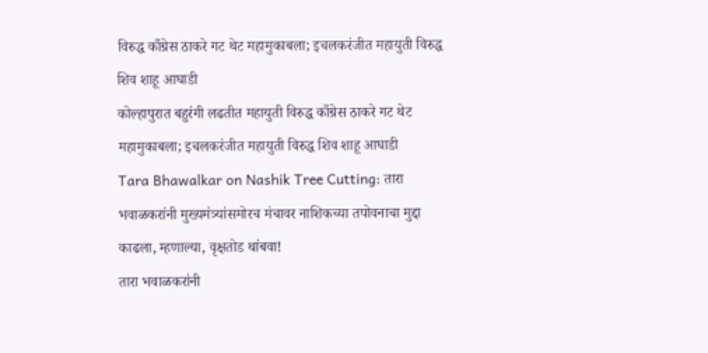विरुद्ध काँग्रेस ठाकरे गट थेट महामुकाबला; इचलकरंजीत महायुती विरुद्ध शिव शाहू आघाडी
कोल्हापुरात बहुरंगी लढतीत महायुती विरुद्ध काँग्रेस ठाकरे गट थेट महामुकाबला; इचलकरंजीत महायुती विरुद्ध शिव शाहू आघाडी
Tara Bhawalkar on Nashik Tree Cutting: तारा भवाळकरांनी मुख्यमंत्र्यांसमोरच मंचावर नाशिकच्या तपोवनाचा मुद्दा काढला, म्हणाल्या, वृक्षतोड थांबवा!
तारा भवाळकरांनी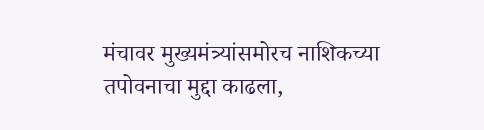मंचावर मुख्यमंत्र्यांसमोरच नाशिकच्या तपोवनाचा मुद्दा काढला,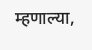म्हणाल्या,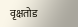वृक्षतोड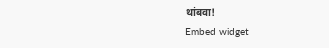थांबवा!
Embed widget